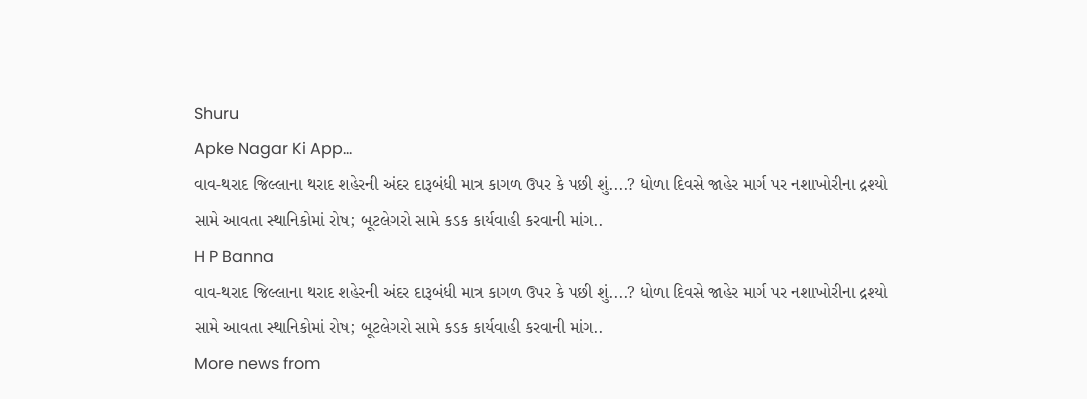Shuru
Apke Nagar Ki App…
વાવ-થરાદ જિલ્લાના થરાદ શહેરની અંદર દારૂબંધી માત્ર કાગળ ઉપર કે પછી શું....? ધોળા દિવસે જાહેર માર્ગ પર નશાખોરીના દ્રશ્યો સામે આવતા સ્થાનિકોમાં રોષ; બૂટલેગરો સામે કડક કાર્યવાહી કરવાની માંગ..
H P Banna
વાવ-થરાદ જિલ્લાના થરાદ શહેરની અંદર દારૂબંધી માત્ર કાગળ ઉપર કે પછી શું....? ધોળા દિવસે જાહેર માર્ગ પર નશાખોરીના દ્રશ્યો સામે આવતા સ્થાનિકોમાં રોષ; બૂટલેગરો સામે કડક કાર્યવાહી કરવાની માંગ..
More news from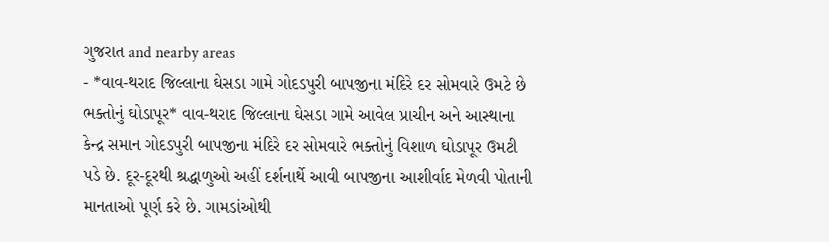ગુજરાત and nearby areas
- *વાવ-થરાદ જિલ્લાના ઘેસડા ગામે ગોદડપુરી બાપજીના મંદિરે દર સોમવારે ઉમટે છે ભક્તોનું ઘોડાપૂર* વાવ-થરાદ જિલ્લાના ઘેસડા ગામે આવેલ પ્રાચીન અને આસ્થાના કેન્દ્ર સમાન ગોદડપુરી બાપજીના મંદિરે દર સોમવારે ભક્તોનું વિશાળ ઘોડાપૂર ઉમટી પડે છે. દૂર-દૂરથી શ્રદ્ધાળુઓ અહીં દર્શનાર્થે આવી બાપજીના આશીર્વાદ મેળવી પોતાની માનતાઓ પૂર્ણ કરે છે. ગામડાંઓથી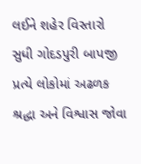લઈને શહેર વિસ્તારો સુધી ગોદડપુરી બાપજી પ્રત્યે લોકોમાં અઢળક શ્રદ્ધા અને વિશ્વાસ જોવા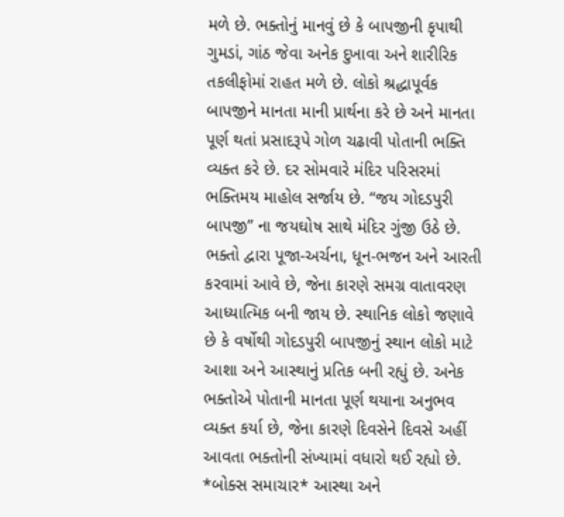મળે છે. ભક્તોનું માનવું છે કે બાપજીની કૃપાથી ગુમડાં, ગાંઠ જેવા અનેક દુખાવા અને શારીરિક તકલીફોમાં રાહત મળે છે. લોકો શ્રદ્ધાપૂર્વક બાપજીને માનતા માની પ્રાર્થના કરે છે અને માનતા પૂર્ણ થતાં પ્રસાદરૂપે ગોળ ચઢાવી પોતાની ભક્તિ વ્યક્ત કરે છે. દર સોમવારે મંદિર પરિસરમાં ભક્તિમય માહોલ સર્જાય છે. “જય ગોદડપુરી બાપજી” ના જયઘોષ સાથે મંદિર ગુંજી ઉઠે છે. ભક્તો દ્વારા પૂજા-અર્ચના, ધૂન-ભજન અને આરતી કરવામાં આવે છે, જેના કારણે સમગ્ર વાતાવરણ આધ્યાત્મિક બની જાય છે. સ્થાનિક લોકો જણાવે છે કે વર્ષોથી ગોદડપુરી બાપજીનું સ્થાન લોકો માટે આશા અને આસ્થાનું પ્રતિક બની રહ્યું છે. અનેક ભક્તોએ પોતાની માનતા પૂર્ણ થયાના અનુભવ વ્યક્ત કર્યા છે, જેના કારણે દિવસેને દિવસે અહીં આવતા ભક્તોની સંખ્યામાં વધારો થઈ રહ્યો છે. *બોક્સ સમાચાર* આસ્થા અને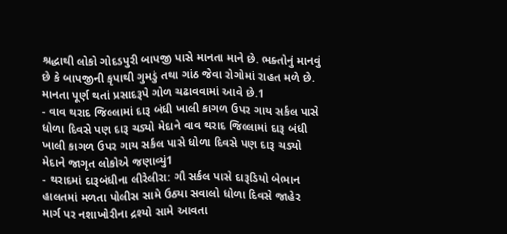શ્રદ્ધાથી લોકો ગોદડપુરી બાપજી પાસે માનતા માને છે. ભક્તોનું માનવું છે કે બાપજીની કૃપાથી ગુમડું તથા ગાંઠ જેવા રોગોમાં રાહત મળે છે. માનતા પૂર્ણ થતાં પ્રસાદરૂપે ગોળ ચઢાવવામાં આવે છે.1
- વાવ થરાદ જિલ્લામાં દારૂ બંધી ખાલી કાગળ ઉપર ગાય સર્કલ પાસે ધોળા દિવસે પણ દારૂ ચડ્યો મેદાને વાવ થરાદ જિલ્લામાં દારૂ બંધી ખાલી કાગળ ઉપર ગાય સર્કલ પાસે ધોળા દિવસે પણ દારૂ ચડ્યો મેદાને જાગૃત લોકોએ જણાવ્યું1
- થરાદમાં દારૂબંધીના લીરેલીરા: ગૌ સર્કલ પાસે દારૂડિયો બેભાન હાલતમાં મળતા પોલીસ સામે ઉઠ્યા સવાલો ધોળા દિવસે જાહેર માર્ગ પર નશાખોરીના દ્રશ્યો સામે આવતા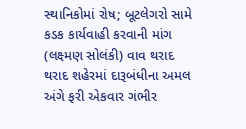સ્થાનિકોમાં રોષ; બૂટલેગરો સામે કડક કાર્યવાહી કરવાની માંગ (લક્ષ્મણ સોલંકી) વાવ થરાદ થરાદ શહેરમાં દારૂબંધીના અમલ અંગે ફરી એકવાર ગંભીર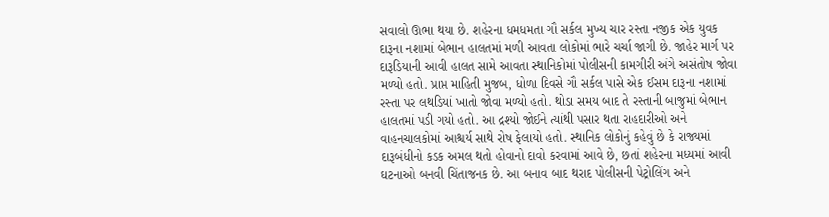સવાલો ઊભા થયા છે. શહેરના ધમધમતા ગૌ સર્કલ મુખ્ય ચાર રસ્તા નજીક એક યુવક દારૂના નશામાં બેભાન હાલતમાં મળી આવતા લોકોમાં ભારે ચર્ચા જાગી છે. જાહેર માર્ગ પર દારૂડિયાની આવી હાલત સામે આવતા સ્થાનિકોમાં પોલીસની કામગીરી અંગે અસંતોષ જોવા મળ્યો હતો. પ્રાપ્ત માહિતી મુજબ, ધોળા દિવસે ગૌ સર્કલ પાસે એક ઈસમ દારૂના નશામાં રસ્તા પર લથડિયાં ખાતો જોવા મળ્યો હતો. થોડા સમય બાદ તે રસ્તાની બાજુમાં બેભાન હાલતમાં પડી ગયો હતો. આ દ્રશ્યો જોઈને ત્યાંથી પસાર થતા રાહદારીઓ અને વાહનચાલકોમાં આશ્ચર્ય સાથે રોષ ફેલાયો હતો. સ્થાનિક લોકોનું કહેવું છે કે રાજ્યમાં દારૂબંધીનો કડક અમલ થતો હોવાનો દાવો કરવામાં આવે છે, છતાં શહેરના મધ્યમાં આવી ઘટનાઓ બનવી ચિંતાજનક છે. આ બનાવ બાદ થરાદ પોલીસની પેટ્રોલિંગ અને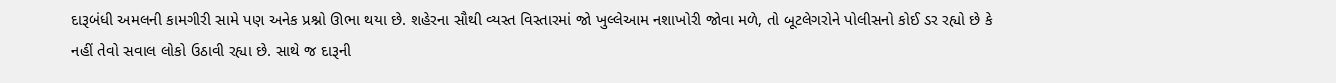દારૂબંધી અમલની કામગીરી સામે પણ અનેક પ્રશ્નો ઊભા થયા છે. શહેરના સૌથી વ્યસ્ત વિસ્તારમાં જો ખુલ્લેઆમ નશાખોરી જોવા મળે, તો બૂટલેગરોને પોલીસનો કોઈ ડર રહ્યો છે કે નહીં તેવો સવાલ લોકો ઉઠાવી રહ્યા છે. સાથે જ દારૂની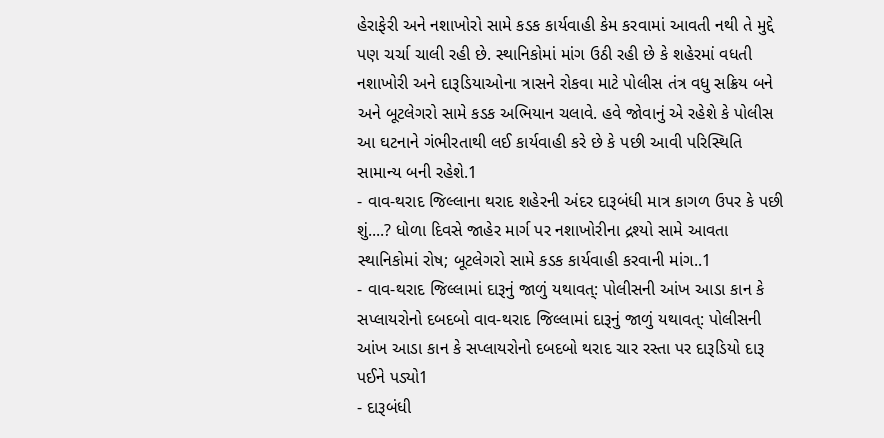હેરાફેરી અને નશાખોરો સામે કડક કાર્યવાહી કેમ કરવામાં આવતી નથી તે મુદ્દે પણ ચર્ચા ચાલી રહી છે. સ્થાનિકોમાં માંગ ઉઠી રહી છે કે શહેરમાં વધતી નશાખોરી અને દારૂડિયાઓના ત્રાસને રોકવા માટે પોલીસ તંત્ર વધુ સક્રિય બને અને બૂટલેગરો સામે કડક અભિયાન ચલાવે. હવે જોવાનું એ રહેશે કે પોલીસ આ ઘટનાને ગંભીરતાથી લઈ કાર્યવાહી કરે છે કે પછી આવી પરિસ્થિતિ સામાન્ય બની રહેશે.1
- વાવ-થરાદ જિલ્લાના થરાદ શહેરની અંદર દારૂબંધી માત્ર કાગળ ઉપર કે પછી શું....? ધોળા દિવસે જાહેર માર્ગ પર નશાખોરીના દ્રશ્યો સામે આવતા સ્થાનિકોમાં રોષ; બૂટલેગરો સામે કડક કાર્યવાહી કરવાની માંગ..1
- વાવ-થરાદ જિલ્લામાં દારૂનું જાળું યથાવત્: પોલીસની આંખ આડા કાન કે સપ્લાયરોનો દબદબો વાવ-થરાદ જિલ્લામાં દારૂનું જાળું યથાવત્: પોલીસની આંખ આડા કાન કે સપ્લાયરોનો દબદબો થરાદ ચાર રસ્તા પર દારૂડિયો દારૂ પઈને પડ્યો1
- દારૂબંધી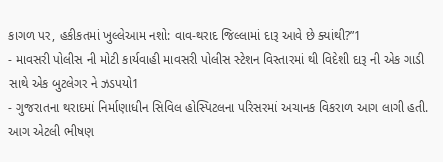કાગળ પર, હકીકતમાં ખુલ્લેઆમ નશો: વાવ-થરાદ જિલ્લામાં દારૂ આવે છે ક્યાંથી?”1
- માવસરી પોલીસ ની મોટી કાર્યવાહી માવસરી પોલીસ સ્ટેશન વિસ્તારમાં થી વિદેશી દારૂ ની એક ગાડી સાથે એક બુટલેગર ને ઝડપયો1
- ગુજરાતના થરાદમાં નિર્માણાધીન સિવિલ હોસ્પિટલના પરિસરમાં અચાનક વિકરાળ આગ લાગી હતી. આગ એટલી ભીષણ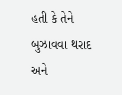હતી કે તેને બુઝાવવા થરાદ અને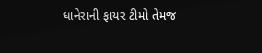ધાનેરાની ફાયર ટીમો તેમજ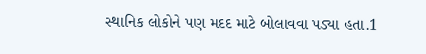સ્થાનિક લોકોને પણ મદદ માટે બોલાવવા પડ્યા હતા.1